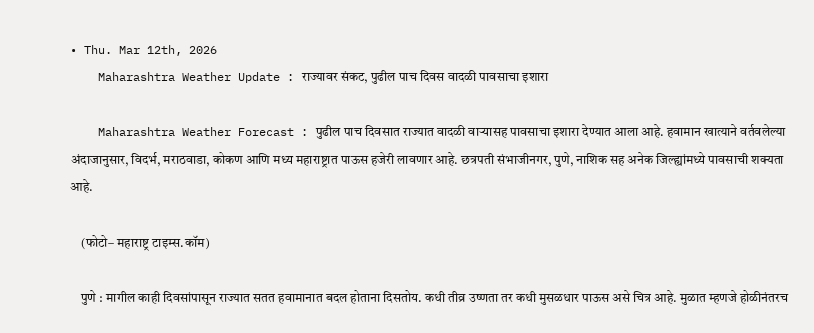• Thu. Mar 12th, 2026
    Maharashtra Weather Update : राज्यावर संकट, पुढील पाच दिवस वादळी पावसाचा इशारा

    Maharashtra Weather Forecast : पुढील पाच दिवसात राज्यात वादळी वाऱ्यासह पावसाचा इशारा देण्यात आला आहे. हवामान खात्याने वर्तवलेल्या अंदाजानुसार, विदर्भ, मराठवाडा, कोकण आणि मध्य महाराष्ट्रात पाऊस हजेरी लावणार आहे. छत्रपती संभाजीनगर, पुणे, नाशिक सह अनेक जिल्ह्यांमध्ये पावसाची शक्यता आहे.

    (फोटो– महाराष्ट्र टाइम्स.कॉम)

    पुणे : मागील काही दिवसांपासून राज्यात सतत हवामानात बदल होताना दिसतोय. कधी तीव्र उष्णता तर कधी मुसळधार पाऊस असे चित्र आहे. मुळात म्हणजे होळीनंतरच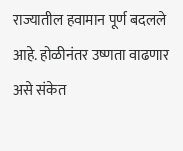राज्यातील हवामान पूर्ण बदलले आहे. होळीनंतर उष्णता वाढणार असे संकेत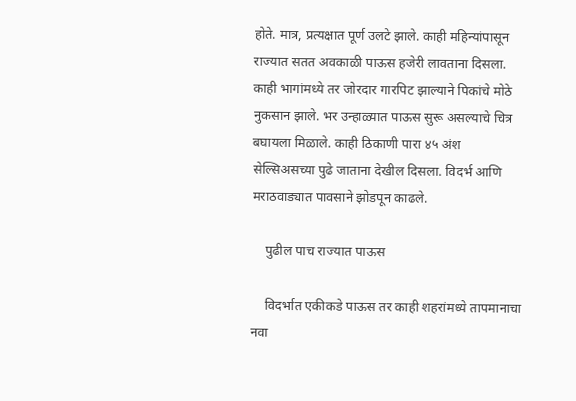होते. मात्र, प्रत्यक्षात पूर्ण उलटे झाले. काही महिन्यांपासून राज्यात सतत अवकाळी पाऊस हजेरी लावताना दिसला. काही भागांमध्ये तर जोरदार गारपिट झाल्याने पिकांचे मोठे नुकसान झाले. भर उन्हाळ्यात पाऊस सुरू असल्याचे चित्र बघायला मिळाले. काही ठिकाणी पारा ४५ अंश सेल्सिअसच्या पुढे जाताना देखील दिसला. विदर्भ आणि मराठवाड्यात पावसाने झोडपून काढले.

    पुढील पाच राज्यात पाऊस

    विदर्भात एकीकडे पाऊस तर काही शहरांमध्ये तापमानाचा नवा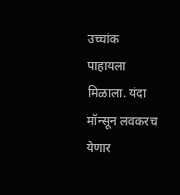उच्चांक पाहायला मिळाला. यंदा मॉन्सून लवकरच येणार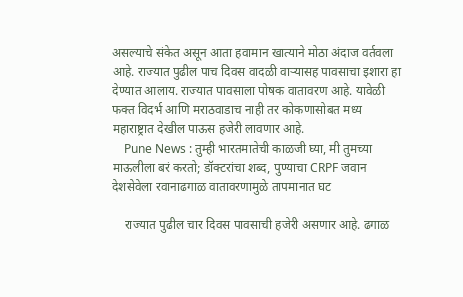असल्याचे संकेत असून आता हवामान खात्याने मोठा अंदाज वर्तवला आहे. राज्यात पुढील पाच दिवस वादळी वाऱ्यासह पावसाचा इशारा हा देण्यात आलाय. राज्यात पावसाला पोषक वातावरण आहे. यावेळी फक्त विदर्भ आणि मराठवाडाच नाही तर कोकणासोबत मध्य महाराष्ट्रात देखील पाऊस हजेरी लावणार आहे.
    Pune News : तुम्ही भारतमातेची काळजी घ्या, मी तुमच्या माऊलीला बरं करतो; डॉक्टरांचा शब्द, पुण्याचा CRPF जवान देशसेवेला रवानाढगाळ वातावरणामुळे तापमानात घट

    राज्यात पुढील चार दिवस पावसाची हजेरी असणार आहे. ढगाळ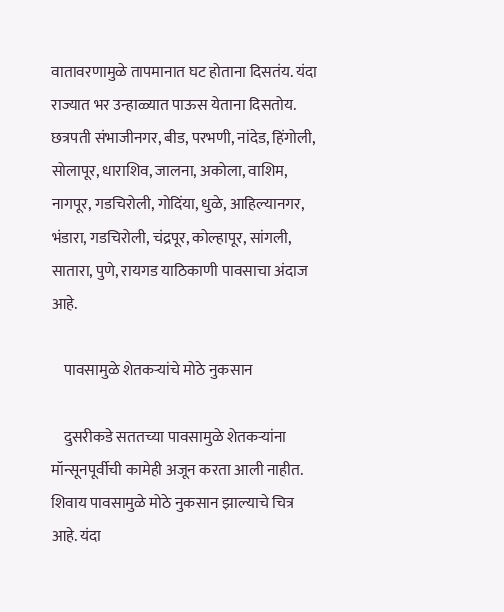वातावरणामुळे तापमानात घट होताना दिसतंय. यंदा राज्यात भर उन्हाळ्यात पाऊस येताना दिसतोय. छत्रपती संभाजीनगर, बीड, परभणी, नांदेड, हिंगोली, सोलापूर, धाराशिव, जालना, अकोला, वाशिम, नागपूर, गडचिरोली, गोदिंया, धुळे, आहिल्यानगर, भंडारा, गडचिरोली, चंद्रपूर, कोल्हापूर, सांगली, सातारा, पुणे, रायगड याठिकाणी पावसाचा अंदाज आहे.

    पावसामुळे शेतकऱ्यांचे मोठे नुकसान

    दुसरीकडे सततच्या पावसामुळे शेतकऱ्यांना मॉन्सूनपूर्वीची कामेही अजून करता आली नाहीत. शिवाय पावसामुळे मोठे नुकसान झाल्याचे चित्र आहे. यंदा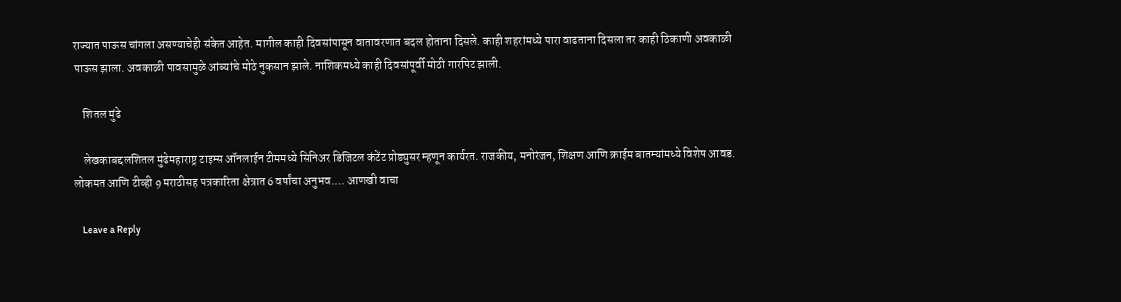राज्यात पाऊस चांगला असण्याचेही संकेत आहेत. मागील काही दिवसांपासून वातावरणात बदल होताना दिसले. काही शहरांमध्ये पारा वाढताना दिसला तर काही ठिकाणी अवकाळी पाऊस झाला. अवकाळी पावसामुळे आंब्यांचे मोठे नुकसान झाले. नाशिकमध्ये काही दिवसांपूर्वी मोठी गारपिट झाली.

    शितल मुंढे

    लेखकाबद्दलशितल मुंढेमहाराष्ट्र टाइम्स ऑनलाईन टीममध्ये सिनिअर डिजिटल कंटेंट प्रोड्युसर म्हणून कार्यरत. राजकीय, मनोरंजन, शिक्षण आणि क्राईम बातम्यांमध्ये विशेष आवड. लोकमत आणि टीव्ही 9 मराठीसह पत्रकारिता क्षेत्रात 6 वर्षांचा अनुभव.… आणखी वाचा

    Leave a Reply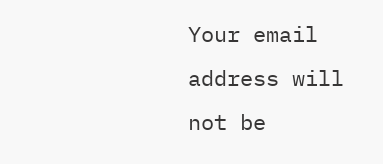Your email address will not be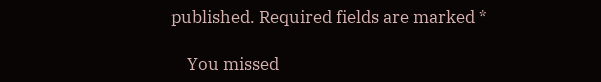published. Required fields are marked *

    You missed